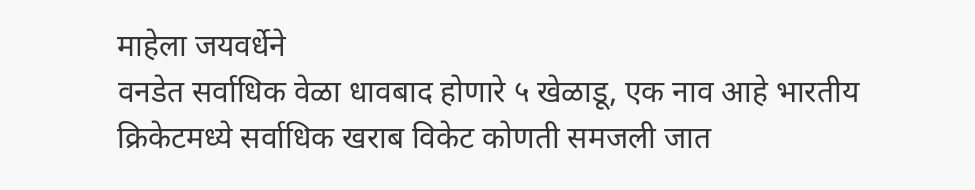माहेला जयवर्धेने
वनडेत सर्वाधिक वेळा धावबाद होणारे ५ खेळाडू, एक नाव आहे भारतीय
क्रिकेटमध्ये सर्वाधिक खराब विकेट कोणती समजली जात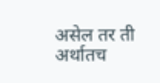असेल तर ती अर्थातच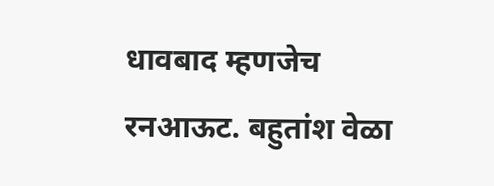धावबाद म्हणजेच रनआऊट. बहुतांश वेळा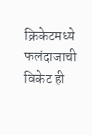क्रिकेटमध्ये फलंदाजाची विकेट ही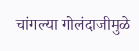चांगल्या गोलंदाजीमुळे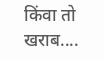किंवा तो खराब....